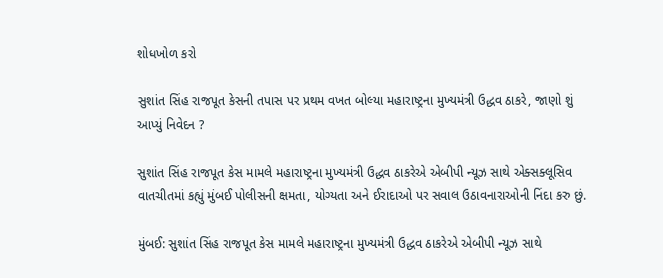શોધખોળ કરો

સુશાંત સિંહ રાજપૂત કેસની તપાસ પર પ્રથમ વખત બોલ્યા મહારાષ્ટ્રના મુખ્યમંત્રી ઉદ્ધવ ઠાકરે, જાણો શું આપ્યું નિવેદન ?

સુશાંત સિંહ રાજપૂત કેસ મામલે મહારાષ્ટ્રના મુખ્યમંત્રી ઉદ્ધવ ઠાકરેએ એબીપી ન્યૂઝ સાથે એક્સક્લૂસિવ વાતચીતમાં કહ્યું મુંબઈ પોલીસની ક્ષમતા, યોગ્યતા અને ઈરાદાઓ પર સવાલ ઉઠાવનારાઓની નિંદા કરુ છું.

મુંબઈ: સુશાંત સિંહ રાજપૂત કેસ મામલે મહારાષ્ટ્રના મુખ્યમંત્રી ઉદ્ધવ ઠાકરેએ એબીપી ન્યૂઝ સાથે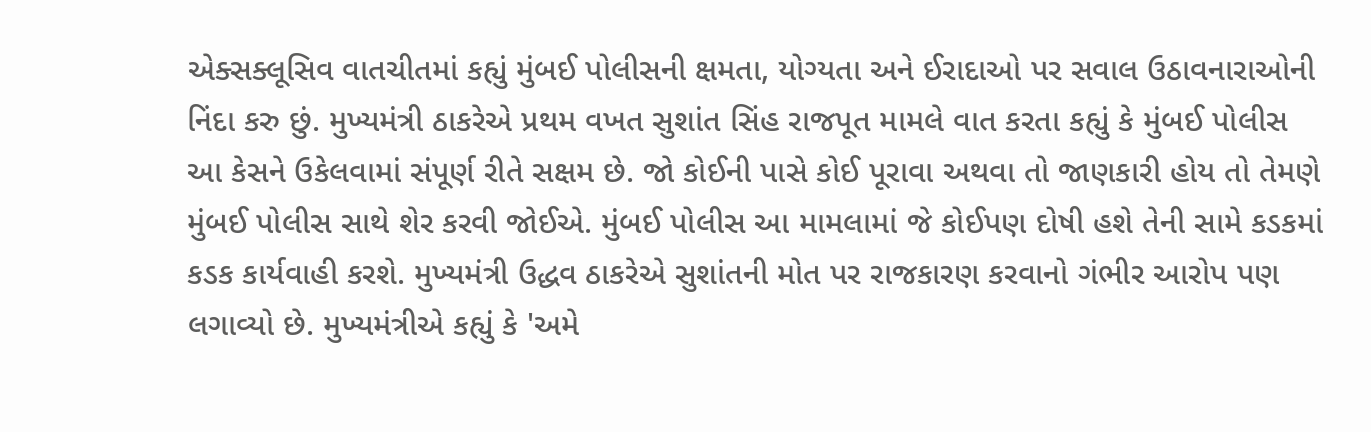એક્સક્લૂસિવ વાતચીતમાં કહ્યું મુંબઈ પોલીસની ક્ષમતા, યોગ્યતા અને ઈરાદાઓ પર સવાલ ઉઠાવનારાઓની નિંદા કરુ છું. મુખ્યમંત્રી ઠાકરેએ પ્રથમ વખત સુશાંત સિંહ રાજપૂત મામલે વાત કરતા કહ્યું કે મુંબઈ પોલીસ આ કેસને ઉકેલવામાં સંપૂર્ણ રીતે સક્ષમ છે. જો કોઈની પાસે કોઈ પૂરાવા અથવા તો જાણકારી હોય તો તેમણે મુંબઈ પોલીસ સાથે શેર કરવી જોઈએ. મુંબઈ પોલીસ આ મામલામાં જે કોઈપણ દોષી હશે તેની સામે કડકમાં કડક કાર્યવાહી કરશે. મુખ્યમંત્રી ઉદ્ધવ ઠાકરેએ સુશાંતની મોત પર રાજકારણ કરવાનો ગંભીર આરોપ પણ લગાવ્યો છે. મુખ્યમંત્રીએ કહ્યું કે 'અમે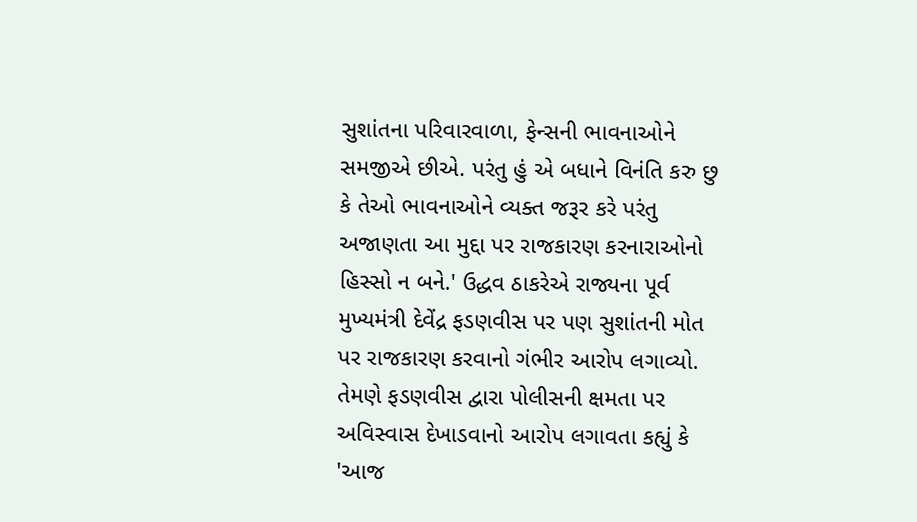સુશાંતના પરિવારવાળા, ફેન્સની ભાવનાઓને સમજીએ છીએ. પરંતુ હું એ બધાને વિનંતિ કરુ છુ કે તેઓ ભાવનાઓને વ્યક્ત જરૂર કરે પરંતુ અજાણતા આ મુદ્દા પર રાજકારણ કરનારાઓનો હિસ્સો ન બને.' ઉદ્ધવ ઠાકરેએ રાજ્યના પૂર્વ મુખ્યમંત્રી દેવેંદ્ર ફડણવીસ પર પણ સુશાંતની મોત પર રાજકારણ કરવાનો ગંભીર આરોપ લગાવ્યો. તેમણે ફડણવીસ દ્વારા પોલીસની ક્ષમતા પર અવિસ્વાસ દેખાડવાનો આરોપ લગાવતા કહ્યું કે 'આજ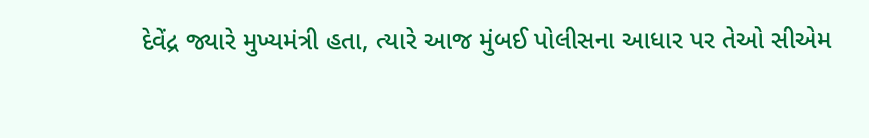દેવેંદ્ર જ્યારે મુખ્યમંત્રી હતા, ત્યારે આજ મુંબઈ પોલીસના આધાર પર તેઓ સીએમ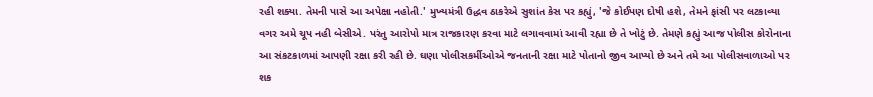રહી શક્યા. તેમની પાસે આ અપેક્ષા નહોતી.' મુખ્યમંત્રી ઉદ્ધવ ઠાકરેએ સુશાંત કેસ પર કહ્યું, 'જે કોઈપણ દોષી હશે, તેમને ફાંસી પર લટકાવ્યા વગર અમે ચૂપ નહી બેસીએ. પરંતુ આરોપો માત્ર રાજકારણ કરવા માટે લગાવવામાં આવી રહ્યા છે તે ખોટું છે. તેમણે કહ્યું આજ પોલીસ કોરોનાના આ સંકટકાળમાં આપણી રક્ષા કરી રહી છે. ઘણા પોલીસકર્મીઓએ જનતાની રક્ષા માટે પોતાનો જીવ આપ્યો છે અને તમે આ પોલીસવાળાઓ પર શક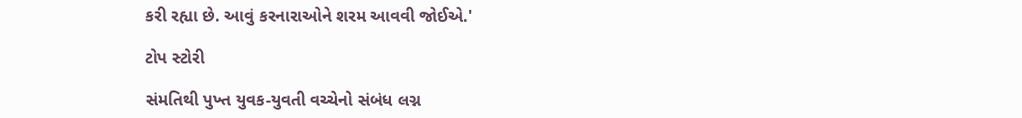કરી રહ્યા છે. આવું કરનારાઓને શરમ આવવી જોઈએ.'

ટોપ સ્ટોરી

સંમતિથી પુખ્ત યુવક-યુવતી વચ્ચેનો સંબંધ લગ્ન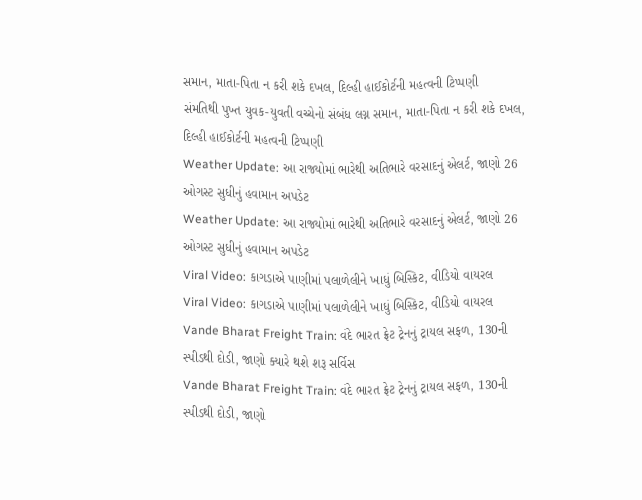સમાન, માતા-પિતા ન કરી શકે દખલ, દિલ્હી હાઈકોર્ટની મહત્વની ટિપ્પણી
સંમતિથી પુખ્ત યુવક-યુવતી વચ્ચેનો સંબંધ લગ્ન સમાન, માતા-પિતા ન કરી શકે દખલ, દિલ્હી હાઈકોર્ટની મહત્વની ટિપ્પણી
Weather Update: આ રાજ્યોમાં ભારેથી અતિભારે વરસાદનું એલર્ટ, જાણો 26 ઓગસ્ટ સુધીનું હવામાન અપડેટ
Weather Update: આ રાજ્યોમાં ભારેથી અતિભારે વરસાદનું એલર્ટ, જાણો 26 ઓગસ્ટ સુધીનું હવામાન અપડેટ
Viral Video: કાગડાએ પાણીમાં પલાળેલીને ખાધું બિસ્કિટ, વીડિયો વાયરલ
Viral Video: કાગડાએ પાણીમાં પલાળેલીને ખાધું બિસ્કિટ, વીડિયો વાયરલ
Vande Bharat Freight Train: વંદે ભારત ફ્રેટ ટ્રેનનું ટ્રાયલ સફળ, 130ની સ્પીડથી દોડી, જાણો ક્યારે થશે શરૂ સર્વિસ
Vande Bharat Freight Train: વંદે ભારત ફ્રેટ ટ્રેનનું ટ્રાયલ સફળ, 130ની સ્પીડથી દોડી, જાણો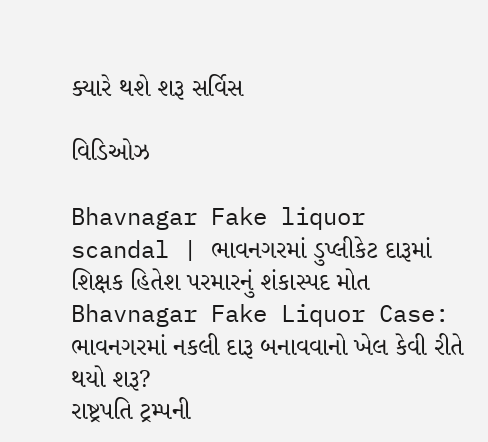ક્યારે થશે શરૂ સર્વિસ

વિડિઓઝ

Bhavnagar Fake liquor scandal | ભાવનગરમાં ડુપ્લીકેટ દારૂમાં શિક્ષક હિતેશ પરમારનું શંકાસ્પદ મોત
Bhavnagar Fake Liquor Case: ભાવનગરમાં નકલી દારૂ બનાવવાનો ખેલ કેવી રીતે થયો શરૂ?
રાષ્ટ્રપતિ ટ્રમ્પની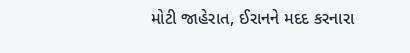મોટી જાહેરાત, ઈરાનને મદદ કરનારા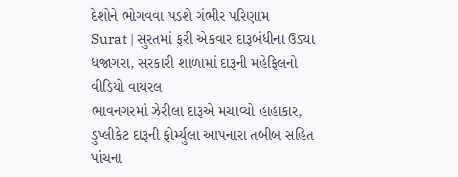દેશોને ભોગવવા પડશે ગંભીર પરિણામ
Surat | સુરતમાં ફરી એકવાર દારૂબંધીના ઉડ્યા ધજાગરા, સરકારી શાળામાં દારૂની મહેફિલનો વીડિયો વાયરલ
ભાવનગરમાં ઝેરીલા દારૂએ મચાવ્યો હાહાકાર, ડુપ્લીકેટ દારૂની ફોર્મ્યુલા આપનારા તબીબ સહિત પાંચના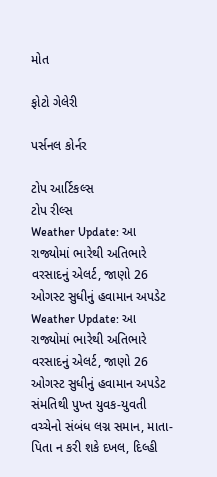મોત

ફોટો ગેલેરી

પર્સનલ કોર્નર

ટોપ આર્ટિકલ્સ
ટોપ રીલ્સ
Weather Update: આ રાજ્યોમાં ભારેથી અતિભારે વરસાદનું એલર્ટ, જાણો 26 ઓગસ્ટ સુધીનું હવામાન અપડેટ
Weather Update: આ રાજ્યોમાં ભારેથી અતિભારે વરસાદનું એલર્ટ, જાણો 26 ઓગસ્ટ સુધીનું હવામાન અપડેટ
સંમતિથી પુખ્ત યુવક-યુવતી વચ્ચેનો સંબંધ લગ્ન સમાન, માતા-પિતા ન કરી શકે દખલ, દિલ્હી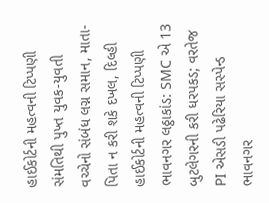હાઈકોર્ટની મહત્વની ટિપ્પણી
સંમતિથી પુખ્ત યુવક-યુવતી વચ્ચેનો સંબંધ લગ્ન સમાન, માતા-પિતા ન કરી શકે દખલ, દિલ્હી હાઈકોર્ટની મહત્વની ટિપ્પણી
ભાવનગર લઠ્ઠાકાંડ: SMC એ 13 બુટલેગરની કરી ધરપકડ; વરતેજ PI એસડી પઢેરિયા સસ્પેન્ડ
ભાવનગર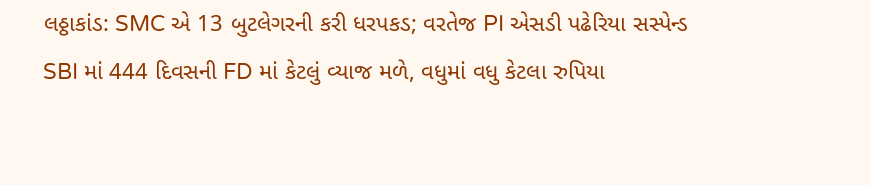લઠ્ઠાકાંડ: SMC એ 13 બુટલેગરની કરી ધરપકડ; વરતેજ PI એસડી પઢેરિયા સસ્પેન્ડ
SBI માં 444 દિવસની FD માં કેટલું વ્યાજ મળે, વધુમાં વધુ કેટલા રુપિયા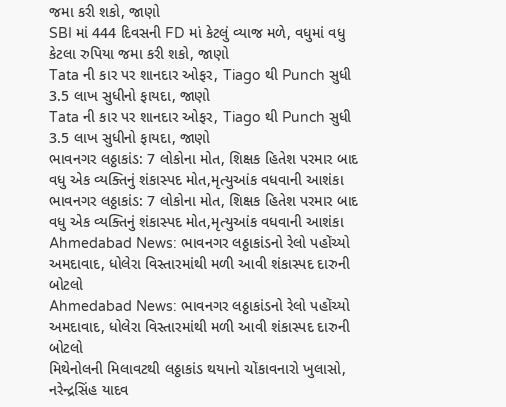જમા કરી શકો, જાણો
SBI માં 444 દિવસની FD માં કેટલું વ્યાજ મળે, વધુમાં વધુ કેટલા રુપિયા જમા કરી શકો, જાણો
Tata ની કાર પર શાનદાર ઓફર, Tiago થી Punch સુધી 3.5 લાખ સુધીનો ફાયદા, જાણો
Tata ની કાર પર શાનદાર ઓફર, Tiago થી Punch સુધી 3.5 લાખ સુધીનો ફાયદા, જાણો
ભાવનગર લઠ્ઠાકાંડ: 7 લોકોના મોત, શિક્ષક હિતેશ પરમાર બાદ વધુ એક વ્યક્તિનું શંકાસ્પદ મોત,મૃત્યુઆંક વધવાની આશંકા
ભાવનગર લઠ્ઠાકાંડ: 7 લોકોના મોત, શિક્ષક હિતેશ પરમાર બાદ વધુ એક વ્યક્તિનું શંકાસ્પદ મોત,મૃત્યુઆંક વધવાની આશંકા
Ahmedabad News: ભાવનગર લઠ્ઠાકાંડનો રેલો પહોંચ્યો અમદાવાદ, ધોલેરા વિસ્તારમાંથી મળી આવી શંકાસ્પદ દારુની બોટલો
Ahmedabad News: ભાવનગર લઠ્ઠાકાંડનો રેલો પહોંચ્યો અમદાવાદ, ધોલેરા વિસ્તારમાંથી મળી આવી શંકાસ્પદ દારુની બોટલો
મિથેનોલની મિલાવટથી લઠ્ઠાકાંડ થયાનો ચોંકાવનારો ખુલાસો, નરેન્દ્રસિંહ યાદવ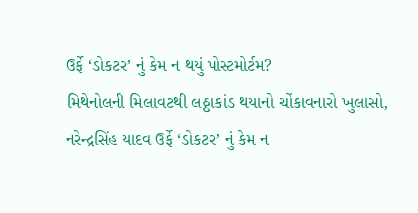ઉર્ફે ‘ડોકટર’ નું કેમ ન થયું પોસ્ટમોર્ટમ?
મિથેનોલની મિલાવટથી લઠ્ઠાકાંડ થયાનો ચોંકાવનારો ખુલાસો, નરેન્દ્રસિંહ યાદવ ઉર્ફે ‘ડોકટર’ નું કેમ ન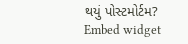થયું પોસ્ટમોર્ટમ?
Embed widget